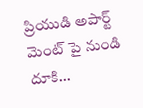ప్రియుడి అపార్ట్ మెంట్ పై నుండి దూకి...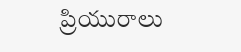ప్రియురాలు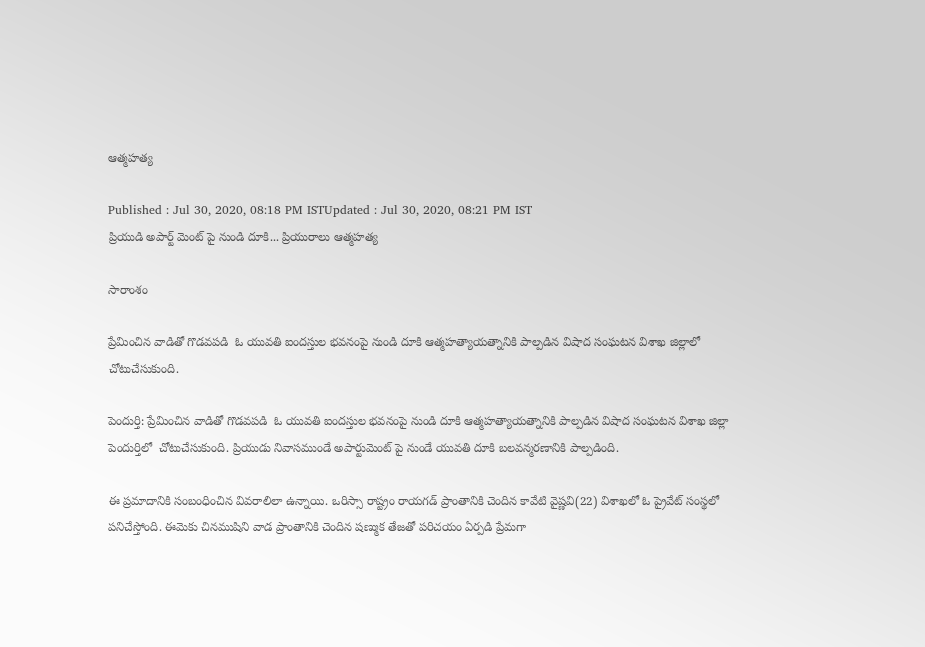ఆత్మహత్య

Published : Jul 30, 2020, 08:18 PM ISTUpdated : Jul 30, 2020, 08:21 PM IST
ప్రియుడి అపార్ట్ మెంట్ పై నుండి దూకి... ప్రియురాలు ఆత్మహత్య

సారాంశం

ప్రేమించిన వాడితో గొడవపడి  ఓ యువతి ఐందస్తుల భవనంపై నుండి దూకి ఆత్మహత్యాయత్నానికి పాల్పడిన విషాద సంఘటన విశాఖ జిల్లాలో చోటుచేసుకుంది.

పెందుర్తి: ప్రేమించిన వాడితో గొడవపడి  ఓ యువతి ఐందస్తుల భవనంపై నుండి దూకి ఆత్మహత్యాయత్నానికి పాల్పడిన విషాద సంఘటన విశాఖ జిల్లా పెందుర్తిలో  చోటుచేసుకుంది. ప్రియుడు నివాసముండే అపార్టుమెంట్ పై నుండే యువతి దూకి బలవన్మరణానికి పాల్పడింది.

ఈ ప్రమాదానికి సంబంధించిన వివరాలిలా ఉన్నాయి. ఒరిస్సా రాష్ట్రం రాయగడ్ ప్రాంతానికి చెందిన కావేటి వైష్ణవి(22) విశాఖలో ఓ ప్రైవేట్ సంస్థలో పనిచేస్తోంది. ఈమెకు చినముషిని వాడ ప్రాంతానికి చెందిన షణ్ముక తేజతో పరిచయం ఏర్పడి ప్రేమగా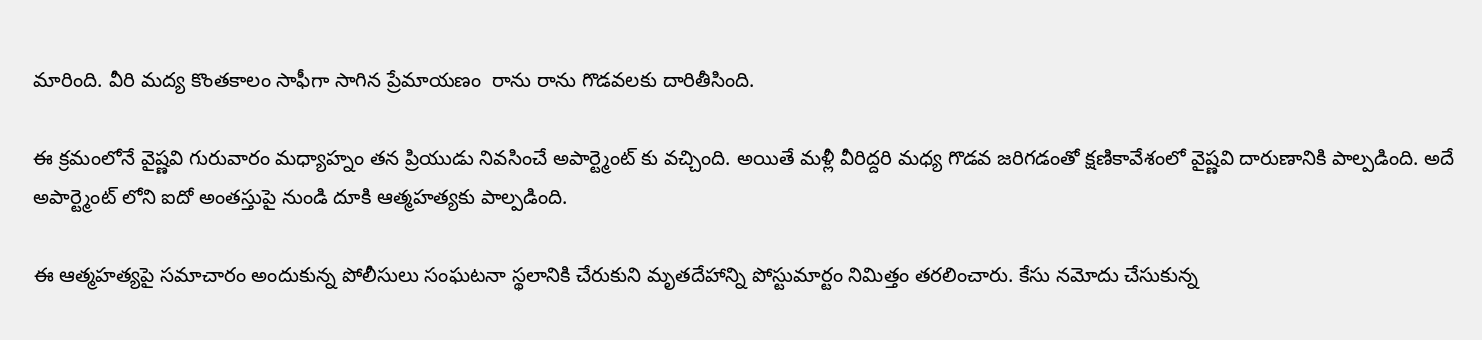మారింది. వీరి మద్య కొంతకాలం సాఫీగా సాగిన ప్రేమాయణం  రాను రాను గొడవలకు దారితీసింది.

ఈ క్రమంలోనే వైష్ణవి గురువారం మధ్యాహ్నం తన ప్రియుడు నివసించే అపార్ట్మెంట్ కు వచ్చింది. అయితే మళ్లీ వీరిద్దరి మధ్య గొడవ జరిగడంతో క్షణికావేశంలో వైష్ణవి దారుణానికి పాల్పడింది. అదే అపార్ట్మెంట్ లోని ఐదో అంతస్తుపై నుండి దూకి ఆత్మహత్యకు పాల్పడింది.

ఈ ఆత్మహత్యపై సమాచారం అందుకున్న పోలీసులు సంఘటనా స్థలానికి చేరుకుని మృతదేహాన్ని పోస్టుమార్టం నిమిత్తం తరలించారు. కేసు నమోదు చేసుకున్న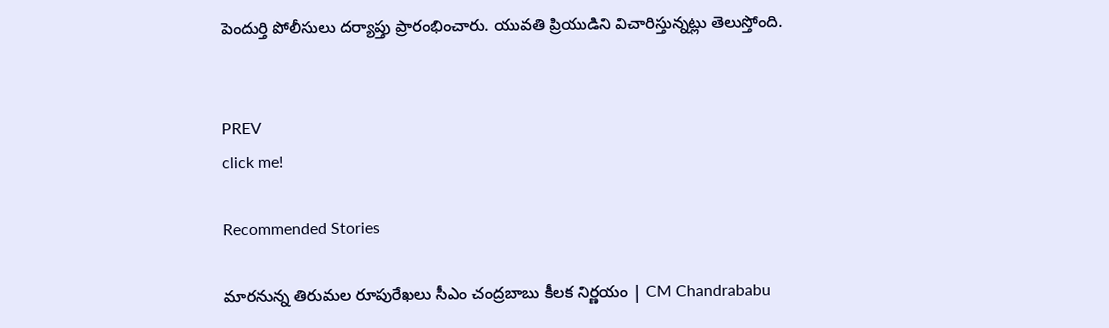పెందుర్తి పోలీసులు దర్యాప్తు ప్రారంభించారు. యువతి ప్రియుడిని విచారిస్తున్నట్లు తెలుస్తోంది.


PREV
click me!

Recommended Stories

మారనున్న తిరుమల రూపురేఖలు సీఎం చంద్రబాబు కీలక నిర్ణయం | CM Chandrababu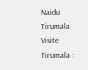Naidu Tirumala Visite
Tirumala :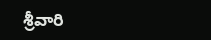శ్రీవారి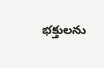భక్తులను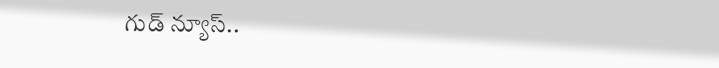గుడ్ న్యూస్..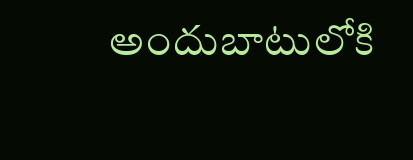అందుబాటులోకి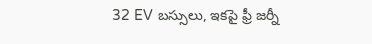32 EV బస్సులు, ఇకపై ఫ్రీ జర్నీ